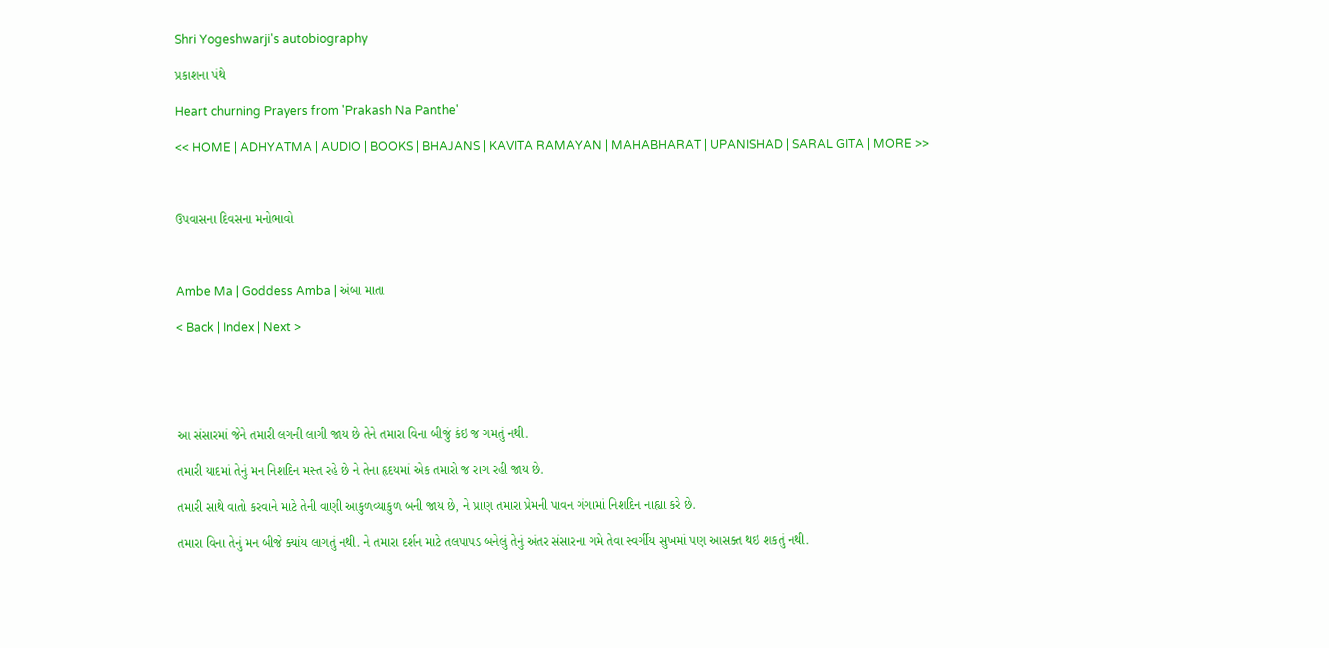Shri Yogeshwarji's autobiography

પ્રકાશના પંથે

Heart churning Prayers from 'Prakash Na Panthe'

<< HOME | ADHYATMA | AUDIO | BOOKS | BHAJANS | KAVITA RAMAYAN | MAHABHARAT | UPANISHAD | SARAL GITA | MORE >>



ઉપવાસના દિવસના મનોભાવો



Ambe Ma | Goddess Amba | અંબા માતા

< Back | Index | Next >





આ સંસારમાં જેને તમારી લગની લાગી જાય છે તેને તમારા વિના બીજું કંઇ જ ગમતું નથી.

તમારી યાદમાં તેનું મન નિશદિન મસ્ત રહે છે ને તેના હૃદયમાં એક તમારો જ રાગ રહી જાય છે.

તમારી સાથે વાતો કરવાને માટે તેની વાણી આકુળવ્યાકુળ બની જાય છે, ને પ્રાણ તમારા પ્રેમની પાવન ગંગામાં નિશદિન નાહ્યા કરે છે.

તમારા વિના તેનું મન બીજે ક્યાંય લાગતું નથી. ને તમારા દર્શન માટે તલપાપડ બનેલું તેનું અંતર સંસારના ગમે તેવા સ્વર્ગીય સુખમાં પણ આસક્ત થઇ શકતું નથી.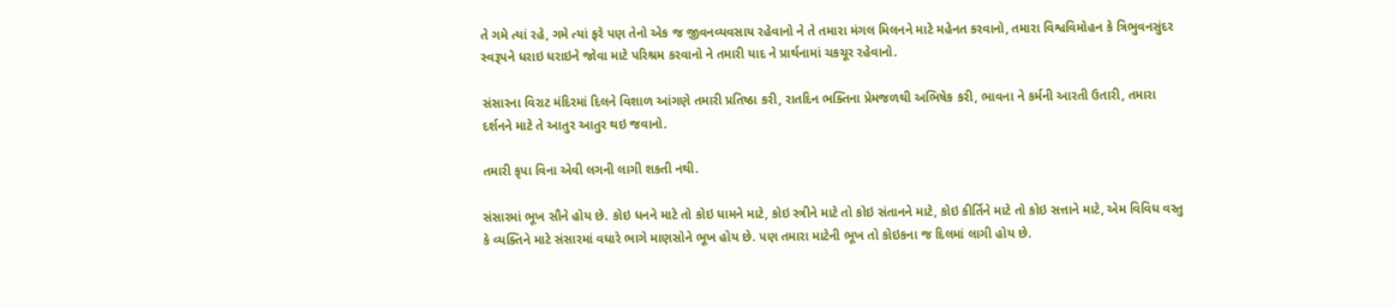તે ગમે ત્યાં રહે, ગમે ત્યાં ફરે પણ તેનો એક જ જીવનવ્યવસાય રહેવાનો ને તે તમારા મંગલ મિલનને માટે મહેનત કરવાનો, તમારા વિશ્વવિમોહન કે ત્રિભુવનસુંદર સ્વરૂપને ધરાઇ ધરાઇને જોવા માટે પરિશ્રમ કરવાનો ને તમારી યાદ ને પ્રાર્થનામાં ચકચૂર રહેવાનો.

સંસારના વિરાટ મંદિરમાં દિલને વિશાળ આંગણે તમારી પ્રતિષ્ઠા કરી, રાતદિન ભક્તિના પ્રેમજળથી અભિષેક કરી, ભાવના ને કર્મની આરતી ઉતારી, તમારા દર્શનને માટે તે આતુર આતુર થઇ જવાનો.

તમારી કૃપા વિના એવી લગની લાગી શકતી નથી.

સંસારમાં ભૂખ સૌને હોય છે. કોઇ ધનને માટે તો કોઇ ધામને માટે, કોઇ સ્ત્રીને માટે તો કોઇ સંતાનને માટે, કોઇ કીર્તિને માટે તો કોઇ સત્તાને માટે, એમ વિવિધ વસ્તુ કે વ્યક્તિને માટે સંસારમાં વધારે ભાગે માણસોને ભૂખ હોય છે. પણ તમારા માટેની ભૂખ તો કોઇકના જ દિલમાં લાગી હોય છે.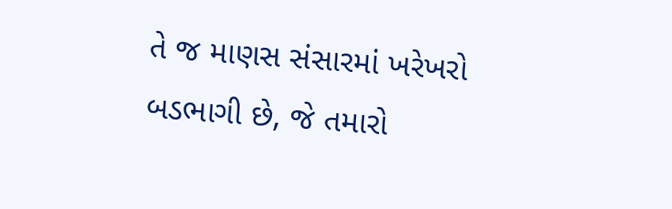તે જ માણસ સંસારમાં ખરેખરો બડભાગી છે, જે તમારો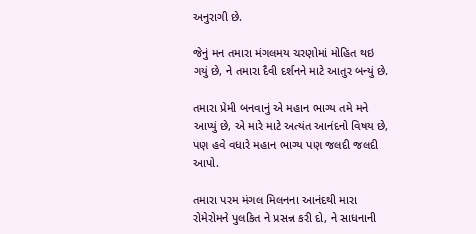અનુરાગી છે.

જેનું મન તમારા મંગલમય ચરણોમાં મોહિત થઇ ગયું છે, ને તમારા દૈવી દર્શનને માટે આતુર બન્યું છે.

તમારા પ્રેમી બનવાનું એ મહાન ભાગ્ય તમે મને આપ્યું છે, એ મારે માટે અત્યંત આનંદનો વિષય છે, પણ હવે વધારે મહાન ભાગ્ય પણ જલદી જલદી આપો.

તમારા પરમ મંગલ મિલનના આનંદથી મારા રોમેરોમને પુલકિત ને પ્રસન્ન કરી દો, ને સાધનાની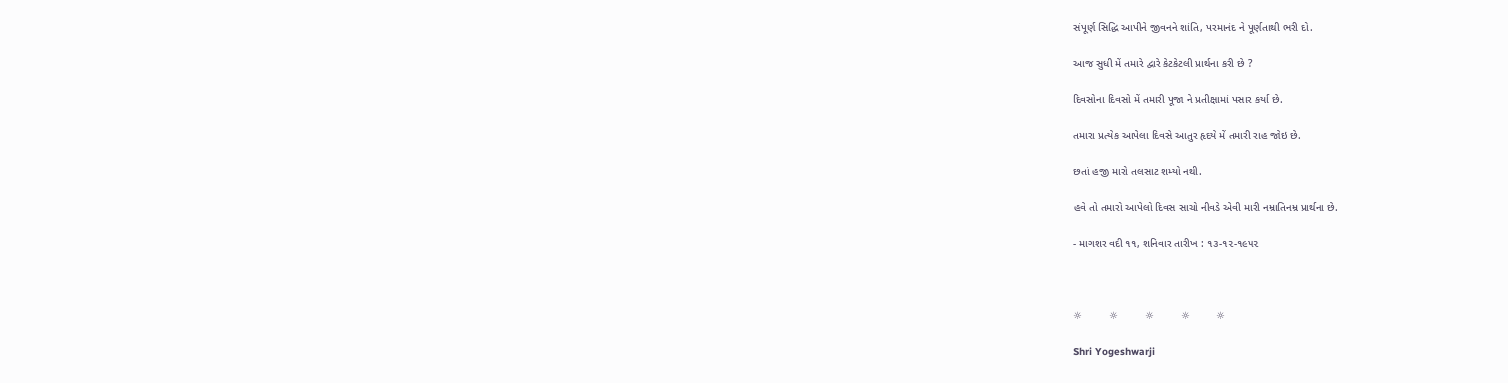સંપૂર્ણ સિદ્ધિ આપીને જીવનને શાંતિ, પરમાનંદ ને પૂર્ણતાથી ભરી દો.

આજ સુધી મેં તમારે દ્વારે કેટકેટલી પ્રાર્થના કરી છે ?

દિવસોના દિવસો મેં તમારી પૂજા ને પ્રતીક્ષામાં પસાર કર્યા છે.

તમારા પ્રત્યેક આપેલા દિવસે આતુર હૃદયે મેં તમારી રાહ જોઇ છે.

છતાં હજી મારો તલસાટ શમ્યો નથી.

હવે તો તમારો આપેલો દિવસ સાચો નીવડે એવી મારી નમ્રાતિનમ્ર પ્રાર્થના છે.

- માગશર વદી ૧૧, શનિવાર તારીખ : ૧૩-૧૨-૧૯૫૨



☼         ☼         ☼         ☼         ☼

Shri Yogeshwarji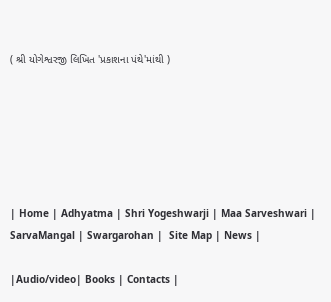( શ્રી યોગેશ્વરજી લિખિત 'પ્રકાશના પંથે'માંથી )






| Home | Adhyatma | Shri Yogeshwarji | Maa Sarveshwari | SarvaMangal | Swargarohan |  Site Map | News |

|Audio/video| Books | Contacts |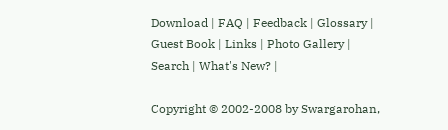Download | FAQ | Feedback | Glossary | Guest Book | Links | Photo Gallery | Search | What's New? |

Copyright © 2002-2008 by Swargarohan,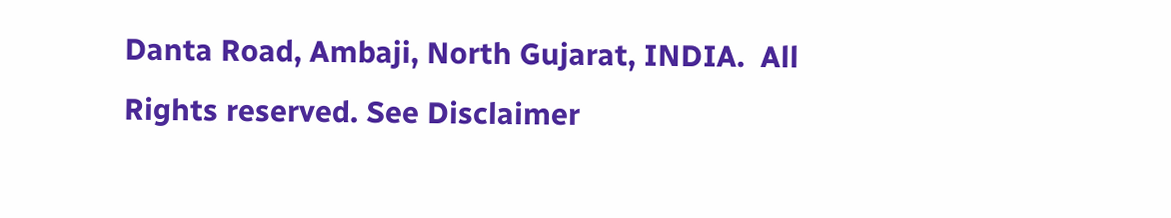Danta Road, Ambaji, North Gujarat, INDIA.  All Rights reserved. See Disclaimer